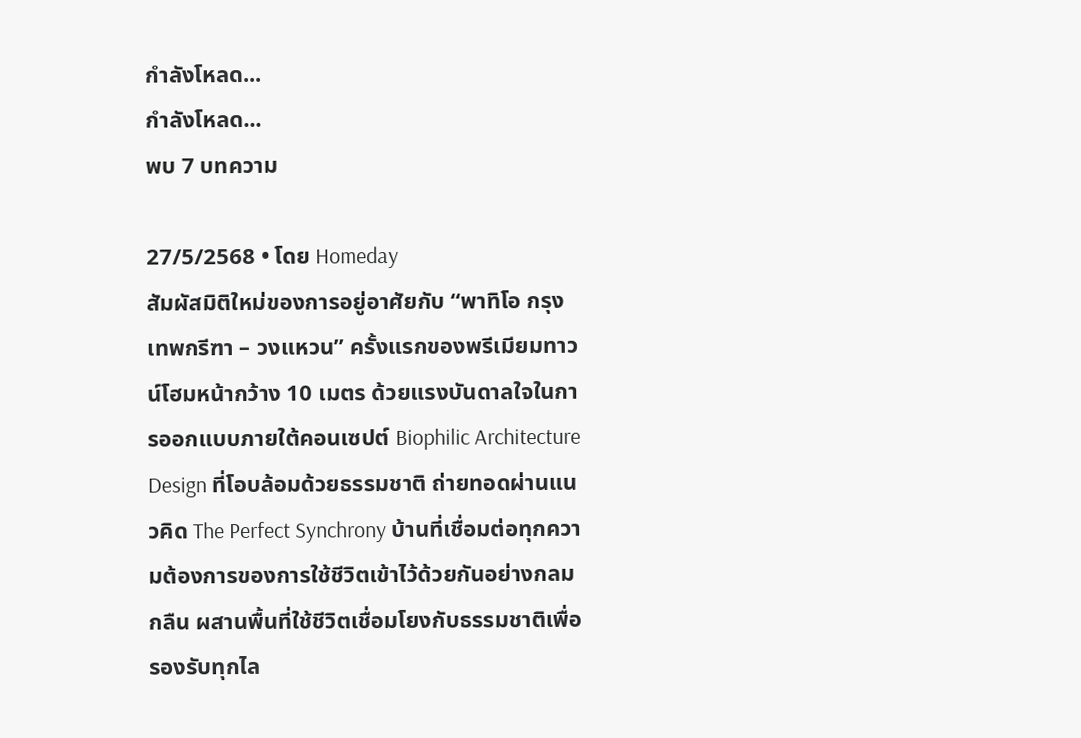กำลังโหลด...
กำลังโหลด...
พบ 7 บทความ

27/5/2568 • โดย Homeday
สัมผัสมิติใหม่ของการอยู่อาศัยกับ “พาทิโอ กรุงเทพกรีฑา – วงแหวน” ครั้งแรกของพรีเมียมทาวน์โฮมหน้ากว้าง 10 เมตร ด้วยแรงบันดาลใจในการออกแบบภายใต้คอนเซปต์ Biophilic Architecture Design ที่โอบล้อมด้วยธรรมชาติ ถ่ายทอดผ่านแนวคิด The Perfect Synchrony บ้านที่เชื่อมต่อทุกความต้องการของการใช้ชีวิตเข้าไว้ด้วยกันอย่างกลมกลืน ผสานพื้นที่ใช้ชีวิตเชื่อมโยงกับธรรมชาติเพื่อรองรับทุกไล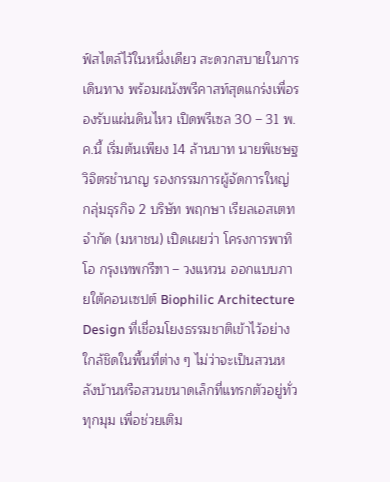ฟ์สไตล์ไว้ในหนึ่งเดียว สะดวกสบายในการเดินทาง พร้อมผนังพรีคาสท์สุดแกร่งเพื่อรองรับแผ่นดินไหว เปิดพรีเซล 30 – 31 พ.ค.นี้ เริ่มต้นเพียง 14 ล้านบาท นายพิเชษฐ วิจิตรชำนาญ รองกรรมการผู้จัดการใหญ่ กลุ่มธุรกิจ 2 บริษัท พฤกษา เรียลเอสเตท จำกัด (มหาชน) เปิดเผยว่า โครงการพาทิโอ กรุงเทพกรีฑา – วงแหวน ออกแบบภายใต้คอนเซปต์ Biophilic Architecture Design ที่เชื่อมโยงธรรมชาติเข้าไว้อย่างใกล้ชิดในพื้นที่ต่าง ๆ ไม่ว่าจะเป็นสวนหลังบ้านหรือสวนขนาดเล็กที่แทรกตัวอยู่ทั่วทุกมุม เพื่อช่วยเติม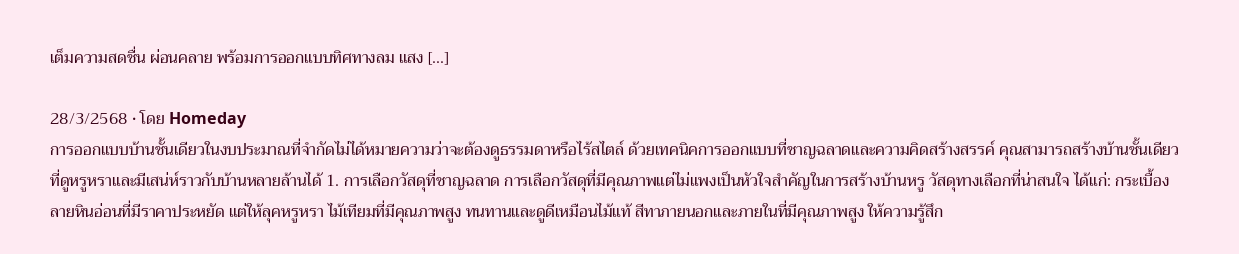เต็มความสดชื่น ผ่อนคลาย พร้อมการออกแบบทิศทางลม แสง [...]

28/3/2568 • โดย Homeday
การออกแบบบ้านชั้นเดียวในงบประมาณที่จำกัดไม่ได้หมายความว่าจะต้องดูธรรมดาหรือไร้สไตล์ ด้วยเทคนิคการออกแบบที่ชาญฉลาดและความคิดสร้างสรรค์ คุณสามารถสร้างบ้านชั้นเดียวที่ดูหรูหราและมีเสน่ห์ราวกับบ้านหลายล้านได้ 1. การเลือกวัสดุที่ชาญฉลาด การเลือกวัสดุที่มีคุณภาพแต่ไม่แพงเป็นหัวใจสำคัญในการสร้างบ้านหรู วัสดุทางเลือกที่น่าสนใจ ได้แก่: กระเบื้องลายหินอ่อนที่มีราคาประหยัด แต่ให้ลุคหรูหรา ไม้เทียมที่มีคุณภาพสูง ทนทานและดูดีเหมือนไม้แท้ สีทาภายนอกและภายในที่มีคุณภาพสูง ให้ความรู้สึก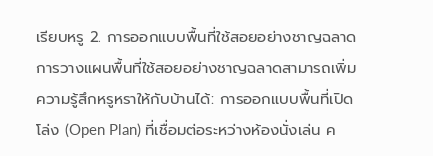เรียบหรู 2. การออกแบบพื้นที่ใช้สอยอย่างชาญฉลาด การวางแผนพื้นที่ใช้สอยอย่างชาญฉลาดสามารถเพิ่มความรู้สึกหรูหราให้กับบ้านได้: การออกแบบพื้นที่เปิดโล่ง (Open Plan) ที่เชื่อมต่อระหว่างห้องนั่งเล่น ค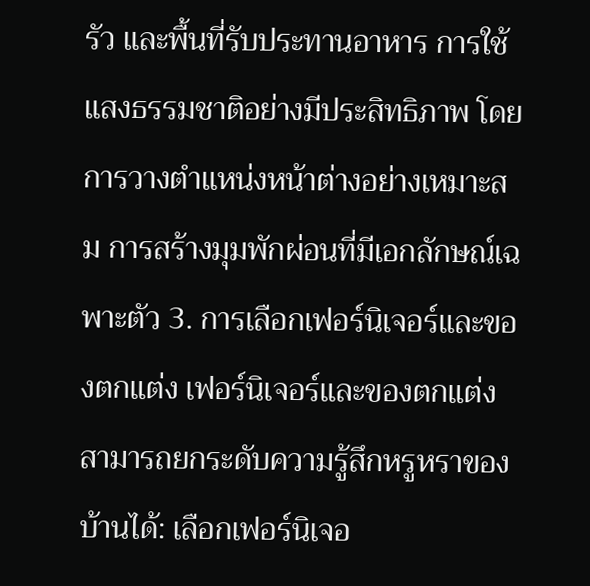รัว และพื้นที่รับประทานอาหาร การใช้แสงธรรมชาติอย่างมีประสิทธิภาพ โดยการวางตำแหน่งหน้าต่างอย่างเหมาะสม การสร้างมุมพักผ่อนที่มีเอกลักษณ์เฉพาะตัว 3. การเลือกเฟอร์นิเจอร์และของตกแต่ง เฟอร์นิเจอร์และของตกแต่งสามารถยกระดับความรู้สึกหรูหราของบ้านได้: เลือกเฟอร์นิเจอ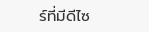ร์ที่มีดีไซ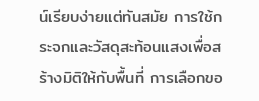น์เรียบง่ายแต่ทันสมัย การใช้กระจกและวัสดุสะท้อนแสงเพื่อสร้างมิติให้กับพื้นที่ การเลือกขอ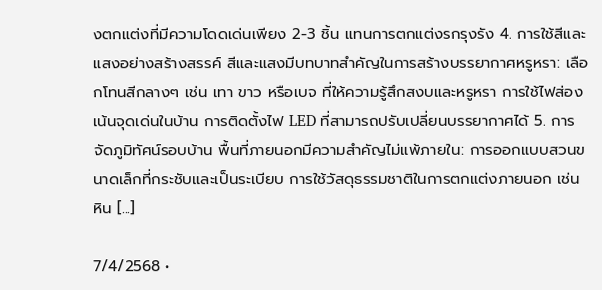งตกแต่งที่มีความโดดเด่นเพียง 2-3 ชิ้น แทนการตกแต่งรกรุงรัง 4. การใช้สีและแสงอย่างสร้างสรรค์ สีและแสงมีบทบาทสำคัญในการสร้างบรรยากาศหรูหรา: เลือกโทนสีกลางๆ เช่น เทา ขาว หรือเบจ ที่ให้ความรู้สึกสงบและหรูหรา การใช้ไฟส่องเน้นจุดเด่นในบ้าน การติดตั้งไฟ LED ที่สามารถปรับเปลี่ยนบรรยากาศได้ 5. การจัดภูมิทัศน์รอบบ้าน พื้นที่ภายนอกมีความสำคัญไม่แพ้ภายใน: การออกแบบสวนขนาดเล็กที่กระชับและเป็นระเบียบ การใช้วัสดุธรรมชาติในการตกแต่งภายนอก เช่น หิน [...]

7/4/2568 •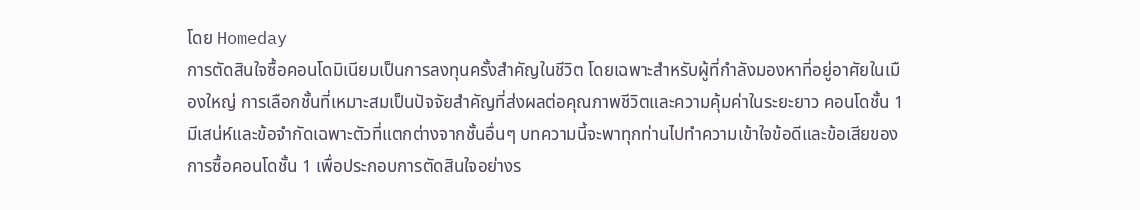โดย Homeday
การตัดสินใจซื้อคอนโดมิเนียมเป็นการลงทุนครั้งสำคัญในชีวิต โดยเฉพาะสำหรับผู้ที่กำลังมองหาที่อยู่อาศัยในเมืองใหญ่ การเลือกชั้นที่เหมาะสมเป็นปัจจัยสำคัญที่ส่งผลต่อคุณภาพชีวิตและความคุ้มค่าในระยะยาว คอนโดชั้น 1 มีเสน่ห์และข้อจำกัดเฉพาะตัวที่แตกต่างจากชั้นอื่นๆ บทความนี้จะพาทุกท่านไปทำความเข้าใจข้อดีและข้อเสียของการซื้อคอนโดชั้น 1 เพื่อประกอบการตัดสินใจอย่างร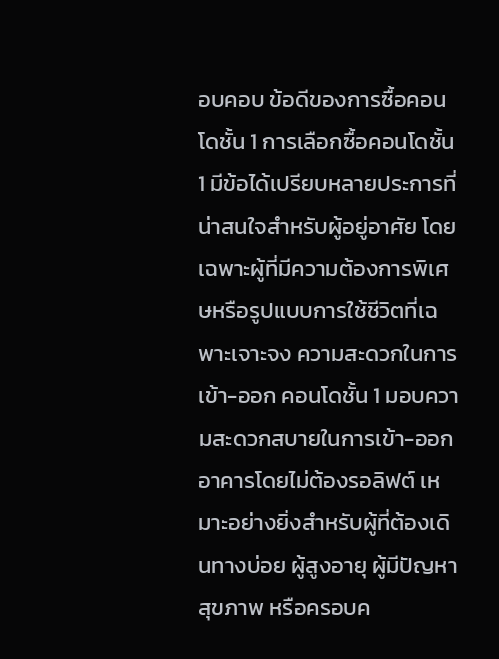อบคอบ ข้อดีของการซื้อคอนโดชั้น 1 การเลือกซื้อคอนโดชั้น 1 มีข้อได้เปรียบหลายประการที่น่าสนใจสำหรับผู้อยู่อาศัย โดยเฉพาะผู้ที่มีความต้องการพิเศษหรือรูปแบบการใช้ชีวิตที่เฉพาะเจาะจง ความสะดวกในการเข้า-ออก คอนโดชั้น 1 มอบความสะดวกสบายในการเข้า-ออกอาคารโดยไม่ต้องรอลิฟต์ เหมาะอย่างยิ่งสำหรับผู้ที่ต้องเดินทางบ่อย ผู้สูงอายุ ผู้มีปัญหาสุขภาพ หรือครอบค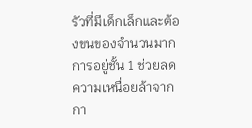รัวที่มีเด็กเล็กและต้องขนของจำนวนมาก การอยู่ชั้น 1 ช่วยลดความเหนื่อยล้าจากกา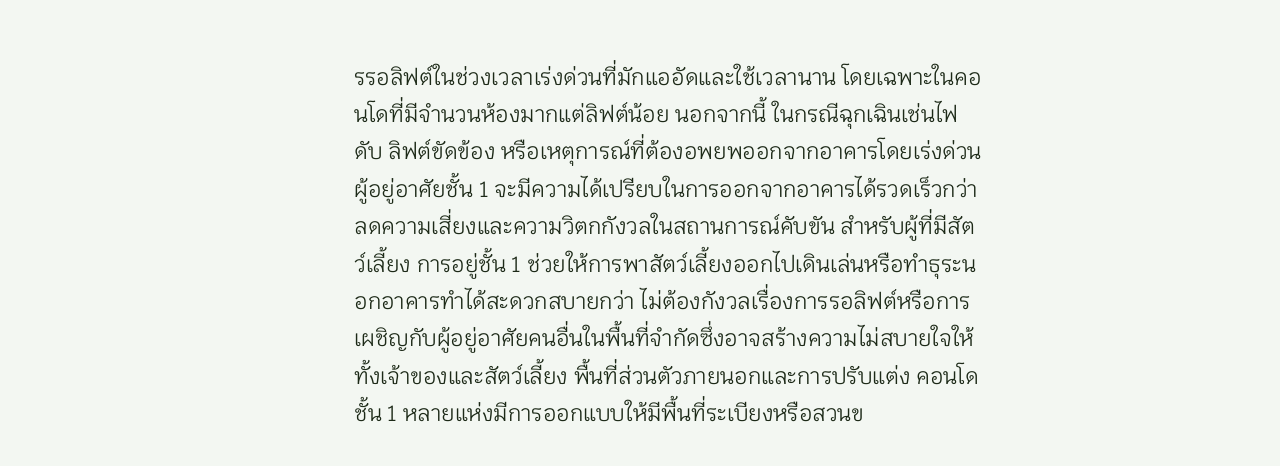รรอลิฟต์ในช่วงเวลาเร่งด่วนที่มักแออัดและใช้เวลานาน โดยเฉพาะในคอนโดที่มีจำนวนห้องมากแต่ลิฟต์น้อย นอกจากนี้ ในกรณีฉุกเฉินเช่นไฟดับ ลิฟต์ขัดข้อง หรือเหตุการณ์ที่ต้องอพยพออกจากอาคารโดยเร่งด่วน ผู้อยู่อาศัยชั้น 1 จะมีความได้เปรียบในการออกจากอาคารได้รวดเร็วกว่า ลดความเสี่ยงและความวิตกกังวลในสถานการณ์คับขัน สำหรับผู้ที่มีสัตว์เลี้ยง การอยู่ชั้น 1 ช่วยให้การพาสัตว์เลี้ยงออกไปเดินเล่นหรือทำธุระนอกอาคารทำได้สะดวกสบายกว่า ไม่ต้องกังวลเรื่องการรอลิฟต์หรือการเผชิญกับผู้อยู่อาศัยคนอื่นในพื้นที่จำกัดซึ่งอาจสร้างความไม่สบายใจให้ทั้งเจ้าของและสัตว์เลี้ยง พื้นที่ส่วนตัวภายนอกและการปรับแต่ง คอนโดชั้น 1 หลายแห่งมีการออกแบบให้มีพื้นที่ระเบียงหรือสวนข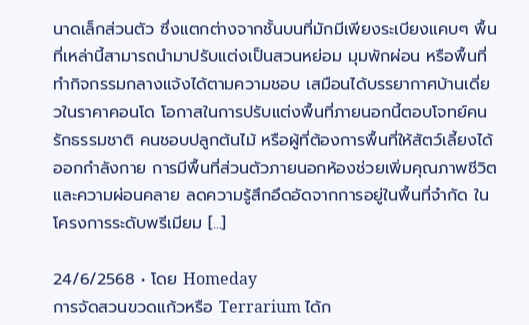นาดเล็กส่วนตัว ซึ่งแตกต่างจากชั้นบนที่มักมีเพียงระเบียงแคบๆ พื้นที่เหล่านี้สามารถนำมาปรับแต่งเป็นสวนหย่อม มุมพักผ่อน หรือพื้นที่ทำกิจกรรมกลางแจ้งได้ตามความชอบ เสมือนได้บรรยากาศบ้านเดี่ยวในราคาคอนโด โอกาสในการปรับแต่งพื้นที่ภายนอกนี้ตอบโจทย์คนรักธรรมชาติ คนชอบปลูกต้นไม้ หรือผู้ที่ต้องการพื้นที่ให้สัตว์เลี้ยงได้ออกกำลังกาย การมีพื้นที่ส่วนตัวภายนอกห้องช่วยเพิ่มคุณภาพชีวิตและความผ่อนคลาย ลดความรู้สึกอึดอัดจากการอยู่ในพื้นที่จำกัด ในโครงการระดับพรีเมียม [...]

24/6/2568 • โดย Homeday
การจัดสวนขวดแก้วหรือ Terrarium ได้ก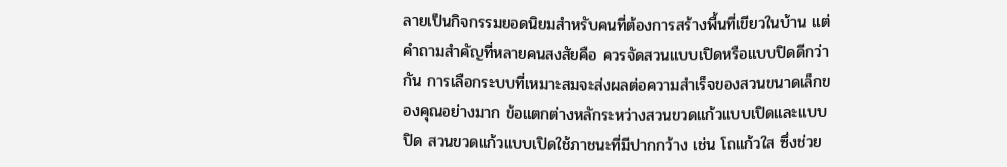ลายเป็นกิจกรรมยอดนิยมสำหรับคนที่ต้องการสร้างพื้นที่เขียวในบ้าน แต่คำถามสำคัญที่หลายคนสงสัยคือ ควรจัดสวนแบบเปิดหรือแบบปิดดีกว่ากัน การเลือกระบบที่เหมาะสมจะส่งผลต่อความสำเร็จของสวนขนาดเล็กของคุณอย่างมาก ข้อแตกต่างหลักระหว่างสวนขวดแก้วแบบเปิดและแบบปิด สวนขวดแก้วแบบเปิดใช้ภาชนะที่มีปากกว้าง เช่น โถแก้วใส ซึ่งช่วย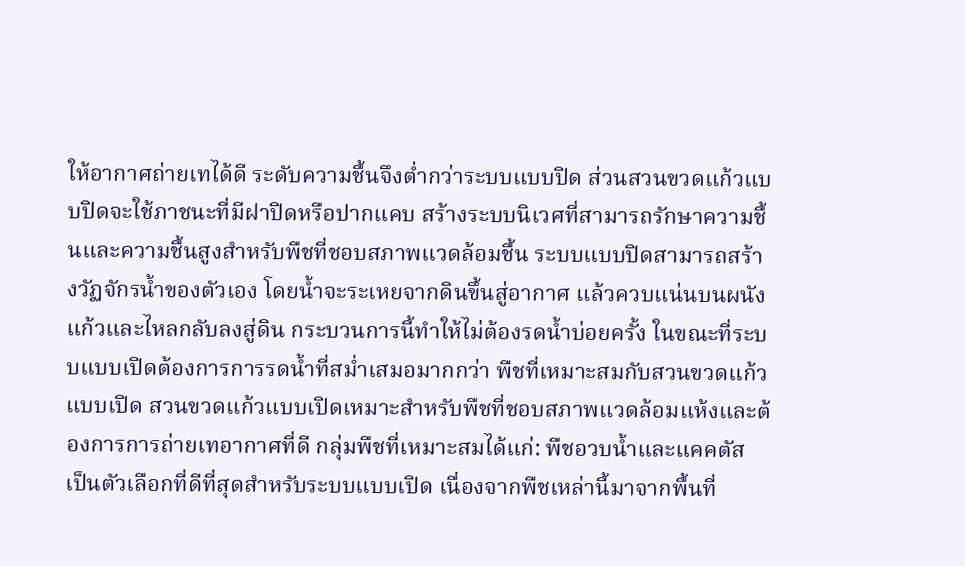ให้อากาศถ่ายเทได้ดี ระดับความชื้นจึงต่ำกว่าระบบแบบปิด ส่วนสวนขวดแก้วแบบปิดจะใช้ภาชนะที่มีฝาปิดหรือปากแคบ สร้างระบบนิเวศที่สามารถรักษาความชื้นและความชื้นสูงสำหรับพืชที่ชอบสภาพแวดล้อมชื้น ระบบแบบปิดสามารถสร้างวัฏจักรน้ำของตัวเอง โดยน้ำจะระเหยจากดินขึ้นสู่อากาศ แล้วควบแน่นบนผนังแก้วและไหลกลับลงสู่ดิน กระบวนการนี้ทำให้ไม่ต้องรดน้ำบ่อยครั้ง ในขณะที่ระบบแบบเปิดต้องการการรดน้ำที่สม่ำเสมอมากกว่า พืชที่เหมาะสมกับสวนขวดแก้วแบบเปิด สวนขวดแก้วแบบเปิดเหมาะสำหรับพืชที่ชอบสภาพแวดล้อมแห้งและต้องการการถ่ายเทอากาศที่ดี กลุ่มพืชที่เหมาะสมได้แก่: พืชอวบน้ำและแคคตัส เป็นตัวเลือกที่ดีที่สุดสำหรับระบบแบบเปิด เนื่องจากพืชเหล่านี้มาจากพื้นที่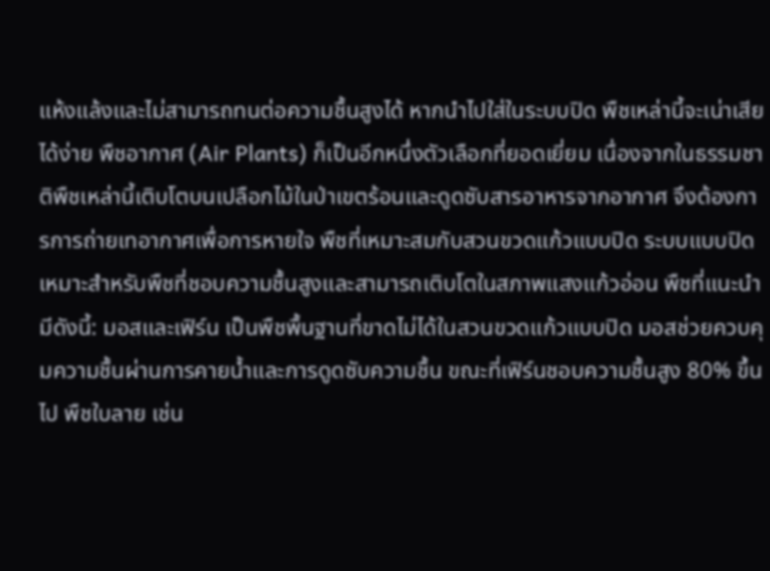แห้งแล้งและไม่สามารถทนต่อความชื้นสูงได้ หากนำไปใส่ในระบบปิด พืชเหล่านี้จะเน่าเสียได้ง่าย พืชอากาศ (Air Plants) ก็เป็นอีกหนึ่งตัวเลือกที่ยอดเยี่ยม เนื่องจากในธรรมชาติพืชเหล่านี้เติบโตบนเปลือกไม้ในป่าเขตร้อนและดูดซับสารอาหารจากอากาศ จึงต้องการการถ่ายเทอากาศเพื่อการหายใจ พืชที่เหมาะสมกับสวนขวดแก้วแบบปิด ระบบแบบปิดเหมาะสำหรับพืชที่ชอบความชื้นสูงและสามารถเติบโตในสภาพแสงแก้วอ่อน พืชที่แนะนำมีดังนี้: มอสและเฟิร์น เป็นพืชพื้นฐานที่ขาดไม่ได้ในสวนขวดแก้วแบบปิด มอสช่วยควบคุมความชื้นผ่านการคายน้ำและการดูดซับความชื้น ขณะที่เฟิร์นชอบความชื้นสูง 80% ขึ้นไป พืชใบลาย เช่น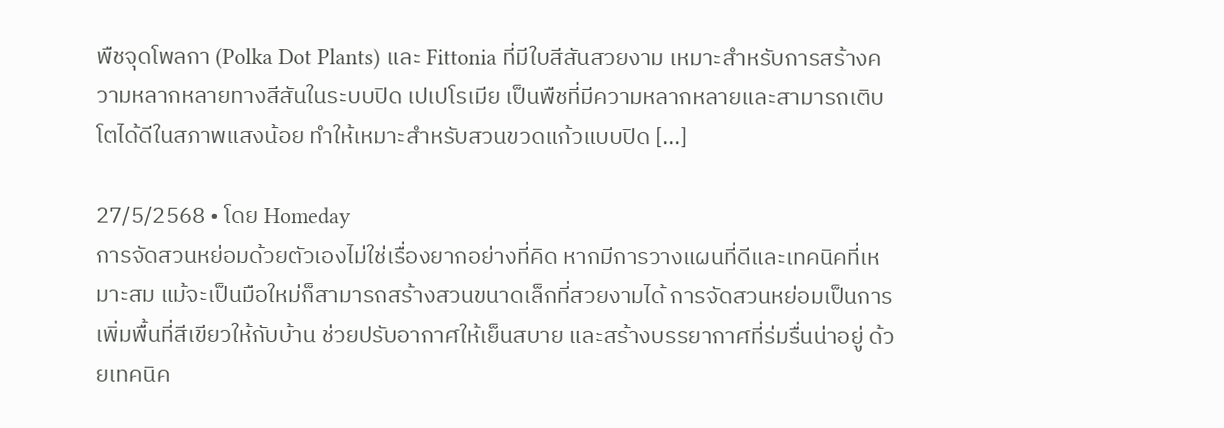พืชจุดโพลกา (Polka Dot Plants) และ Fittonia ที่มีใบสีสันสวยงาม เหมาะสำหรับการสร้างความหลากหลายทางสีสันในระบบปิด เปเปโรเมีย เป็นพืชที่มีความหลากหลายและสามารถเติบโตได้ดีในสภาพแสงน้อย ทำให้เหมาะสำหรับสวนขวดแก้วแบบปิด [...]

27/5/2568 • โดย Homeday
การจัดสวนหย่อมด้วยตัวเองไม่ใช่เรื่องยากอย่างที่คิด หากมีการวางแผนที่ดีและเทคนิคที่เหมาะสม แม้จะเป็นมือใหม่ก็สามารถสร้างสวนขนาดเล็กที่สวยงามได้ การจัดสวนหย่อมเป็นการเพิ่มพื้นที่สีเขียวให้กับบ้าน ช่วยปรับอากาศให้เย็นสบาย และสร้างบรรยากาศที่ร่มรื่นน่าอยู่ ด้วยเทคนิค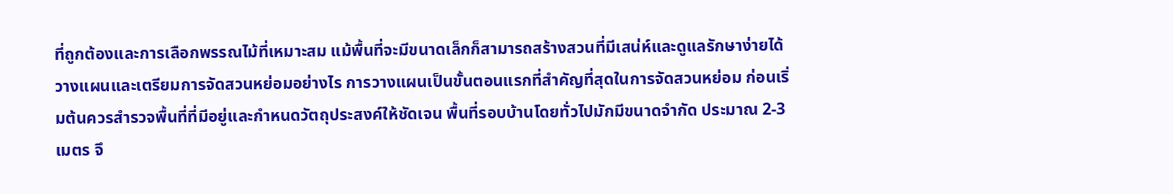ที่ถูกต้องและการเลือกพรรณไม้ที่เหมาะสม แม้พื้นที่จะมีขนาดเล็กก็สามารถสร้างสวนที่มีเสน่ห์และดูแลรักษาง่ายได้ วางแผนและเตรียมการจัดสวนหย่อมอย่างไร การวางแผนเป็นขั้นตอนแรกที่สำคัญที่สุดในการจัดสวนหย่อม ก่อนเริ่มต้นควรสำรวจพื้นที่ที่มีอยู่และกำหนดวัตถุประสงค์ให้ชัดเจน พื้นที่รอบบ้านโดยทั่วไปมักมีขนาดจำกัด ประมาณ 2-3 เมตร จึ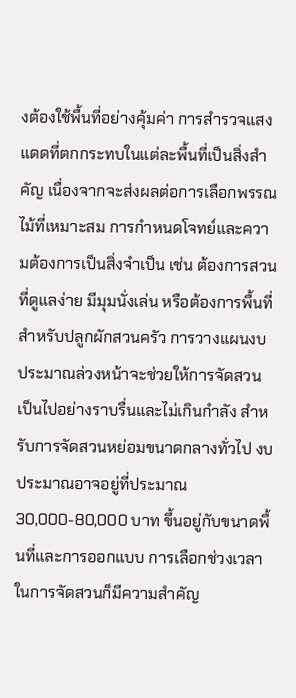งต้องใช้พื้นที่อย่างคุ้มค่า การสำรวจแสงแดดที่ตกกระทบในแต่ละพื้นที่เป็นสิ่งสำคัญ เนื่องจากจะส่งผลต่อการเลือกพรรณไม้ที่เหมาะสม การกำหนดโจทย์และความต้องการเป็นสิ่งจำเป็น เช่น ต้องการสวนที่ดูแลง่าย มีมุมนั่งเล่น หรือต้องการพื้นที่สำหรับปลูกผักสวนครัว การวางแผนงบประมาณล่วงหน้าจะช่วยให้การจัดสวนเป็นไปอย่างราบรื่นและไม่เกินกำลัง สำหรับการจัดสวนหย่อมขนาดกลางทั่วไป งบประมาณอาจอยู่ที่ประมาณ 30,000-80,000 บาท ขึ้นอยู่กับขนาดพื้นที่และการออกแบบ การเลือกช่วงเวลาในการจัดสวนก็มีความสำคัญ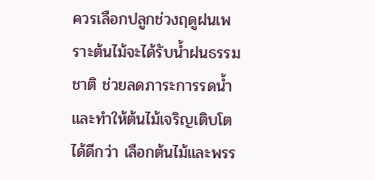ควรเลือกปลูกช่วงฤดูฝนเพราะต้นไม้จะได้รับน้ำฝนธรรมชาติ ช่วยลดภาระการรดน้ำและทำให้ต้นไม้เจริญเติบโตได้ดีกว่า เลือกต้นไม้และพรร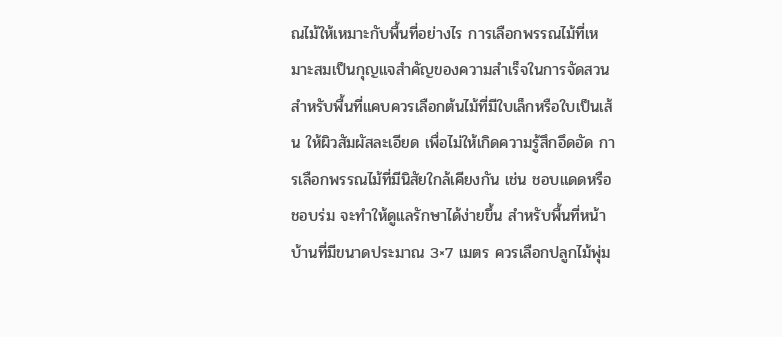ณไม้ให้เหมาะกับพื้นที่อย่างไร การเลือกพรรณไม้ที่เหมาะสมเป็นกุญแจสำคัญของความสำเร็จในการจัดสวน สำหรับพื้นที่แคบควรเลือกต้นไม้ที่มีใบเล็กหรือใบเป็นเส้น ให้ผิวสัมผัสละเอียด เพื่อไม่ให้เกิดความรู้สึกอึดอัด การเลือกพรรณไม้ที่มีนิสัยใกล้เคียงกัน เช่น ชอบแดดหรือชอบร่ม จะทำให้ดูแลรักษาได้ง่ายขึ้น สำหรับพื้นที่หน้าบ้านที่มีขนาดประมาณ 3×7 เมตร ควรเลือกปลูกไม้พุ่ม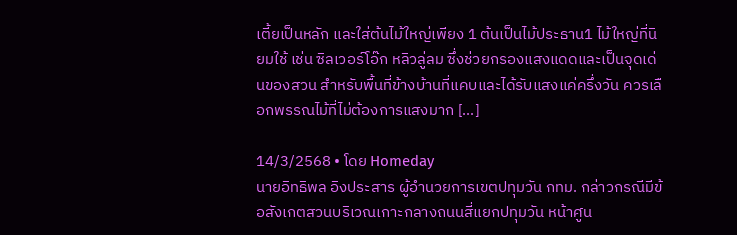เตี้ยเป็นหลัก และใส่ต้นไม้ใหญ่เพียง 1 ต้นเป็นไม้ประธาน1 ไม้ใหญ่ที่นิยมใช้ เช่น ซิลเวอร์โอ๊ก หลิวลู่ลม ซึ่งช่วยกรองแสงแดดและเป็นจุดเด่นของสวน สำหรับพื้นที่ข้างบ้านที่แคบและได้รับแสงแค่ครึ่งวัน ควรเลือกพรรณไม้ที่ไม่ต้องการแสงมาก [...]

14/3/2568 • โดย Homeday
นายอิทธิพล อิงประสาร ผู้อำนวยการเขตปทุมวัน กทม. กล่าวกรณีมีข้อสังเกตสวนบริเวณเกาะกลางถนนสี่แยกปทุมวัน หน้าศูน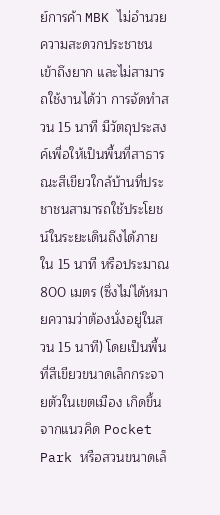ย์การค้า MBK ไม่อำนวยความสะดวกประชาชน เข้าถึงยาก และไม่สามารถใช้งานได้ว่า การจัดทำสวน 15 นาที มีวัตถุประสงค์เพื่อให้เป็นพื้นที่สาธารณะสีเขียวใกล้บ้านที่ประชาชนสามารถใช้ประโยชน์ในระยะเดินถึงได้ภายใน 15 นาที หรือประมาณ 800 เมตร (ซึ่งไม่ได้หมายความว่าต้องนั่งอยู่ในสวน 15 นาที) โดยเป็นพื้นที่สีเขียวขนาดเล็กกระจายตัวในเขตเมือง เกิดขึ้นจากแนวคิด Pocket Park หรือสวนขนาดเล็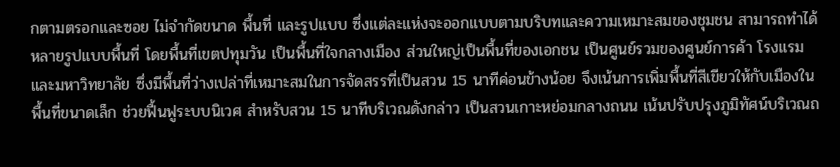กตามตรอกและซอย ไม่จำกัดขนาด พื้นที่ และรูปแบบ ซึ่งแต่ละแห่งจะออกแบบตามบริบทและความเหมาะสมของชุมชน สามารถทำได้หลายรูปแบบพื้นที่ โดยพื้นที่เขตปทุมวัน เป็นพื้นที่ใจกลางเมือง ส่วนใหญ่เป็นพื้นที่ของเอกชน เป็นศูนย์รวมของศูนย์การค้า โรงแรม และมหาวิทยาลัย ซึ่งมีพื้นที่ว่างเปล่าที่เหมาะสมในการจัดสรรที่เป็นสวน 15 นาทีค่อนข้างน้อย จึงเน้นการเพิ่มพื้นที่สีเขียวให้กับเมืองในพื้นที่ขนาดเล็ก ช่วยฟื้นฟูระบบนิเวศ สำหรับสวน 15 นาทีบริเวณดังกล่าว เป็นสวนเกาะหย่อมกลางถนน เน้นปรับปรุงภูมิทัศน์บริเวณถ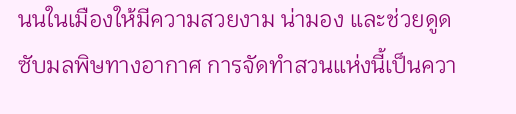นนในเมืองให้มีความสวยงาม น่ามอง และช่วยดูดซับมลพิษทางอากาศ การจัดทำสวนแห่งนี้เป็นควา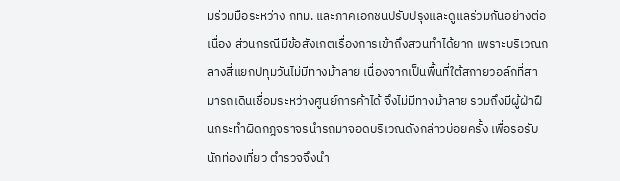มร่วมมือระหว่าง กทม. และภาคเอกชนปรับปรุงและดูแลร่วมกันอย่างต่อเนื่อง ส่วนกรณีมีข้อสังเกตเรื่องการเข้าถึงสวนทำได้ยาก เพราะบริเวณกลางสี่แยกปทุมวันไม่มีทางม้าลาย เนื่องจากเป็นพื้นที่ใต้สกายวอล์กที่สามารถเดินเชื่อมระหว่างศูนย์การค้าได้ จึงไม่มีทางม้าลาย รวมถึงมีผู้ฝ่าฝืนกระทำผิดกฎจราจรนำรถมาจอดบริเวณดังกล่าวบ่อยครั้ง เพื่อรอรับนักท่องเที่ยว ตำรวจจึงนำ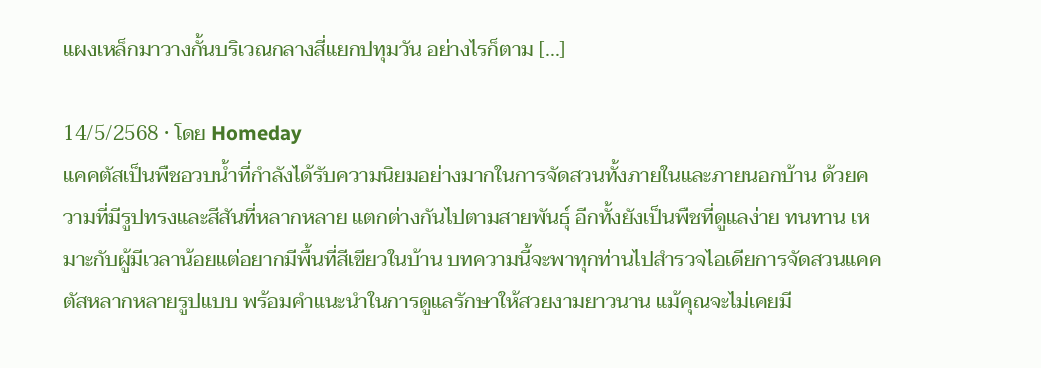แผงเหล็กมาวางกั้นบริเวณกลางสี่แยกปทุมวัน อย่างไรก็ตาม [...]

14/5/2568 • โดย Homeday
แคคตัสเป็นพืชอวบน้ำที่กำลังได้รับความนิยมอย่างมากในการจัดสวนทั้งภายในและภายนอกบ้าน ด้วยความที่มีรูปทรงและสีสันที่หลากหลาย แตกต่างกันไปตามสายพันธุ์ อีกทั้งยังเป็นพืชที่ดูแลง่าย ทนทาน เหมาะกับผู้มีเวลาน้อยแต่อยากมีพื้นที่สีเขียวในบ้าน บทความนี้จะพาทุกท่านไปสำรวจไอเดียการจัดสวนแคคตัสหลากหลายรูปแบบ พร้อมคำแนะนำในการดูแลรักษาให้สวยงามยาวนาน แม้คุณจะไม่เคยมี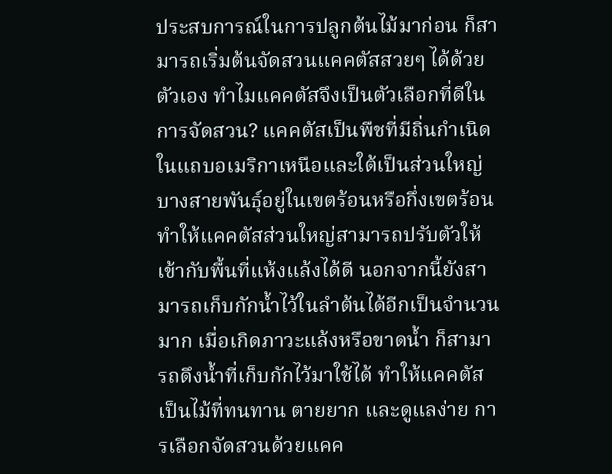ประสบการณ์ในการปลูกต้นไม้มาก่อน ก็สามารถเริ่มต้นจัดสวนแคคตัสสวยๆ ได้ด้วยตัวเอง ทำไมแคคตัสจึงเป็นตัวเลือกที่ดีในการจัดสวน? แคคตัสเป็นพืชที่มีถิ่นกำเนิดในแถบอเมริกาเหนือและใต้เป็นส่วนใหญ่ บางสายพันธุ์อยู่ในเขตร้อนหรือกึ่งเขตร้อน ทำให้แคคตัสส่วนใหญ่สามารถปรับตัวให้เข้ากับพื้นที่แห้งแล้งได้ดี นอกจากนี้ยังสามารถเก็บกักน้ำไว้ในลำต้นได้อีกเป็นจำนวนมาก เมื่อเกิดภาวะแล้งหรือขาดน้ำ ก็สามารถดึงน้ำที่เก็บกักไว้มาใช้ได้ ทำให้แคคตัสเป็นไม้ที่ทนทาน ตายยาก และดูแลง่าย การเลือกจัดสวนด้วยแคค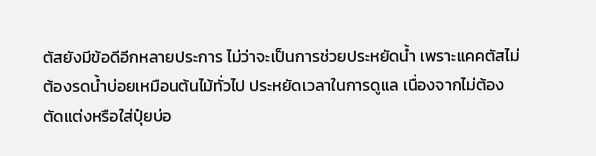ตัสยังมีข้อดีอีกหลายประการ ไม่ว่าจะเป็นการช่วยประหยัดน้ำ เพราะแคคตัสไม่ต้องรดน้ำบ่อยเหมือนต้นไม้ทั่วไป ประหยัดเวลาในการดูแล เนื่องจากไม่ต้องตัดแต่งหรือใส่ปุ๋ยบ่อ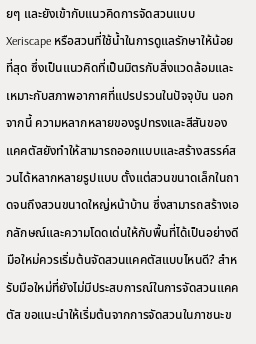ยๆ และยังเข้ากับแนวคิดการจัดสวนแบบ Xeriscape หรือสวนที่ใช้น้ำในการดูแลรักษาให้น้อยที่สุด ซึ่งเป็นแนวคิดที่เป็นมิตรกับสิ่งแวดล้อมและเหมาะกับสภาพอากาศที่แปรปรวนในปัจจุบัน นอกจากนี้ ความหลากหลายของรูปทรงและสีสันของแคคตัสยังทำให้สามารถออกแบบและสร้างสรรค์สวนได้หลากหลายรูปแบบ ตั้งแต่สวนขนาดเล็กในถาดจนถึงสวนขนาดใหญ่หน้าบ้าน ซึ่งสามารถสร้างเอกลักษณ์และความโดดเด่นให้กับพื้นที่ได้เป็นอย่างดี มือใหม่ควรเริ่มต้นจัดสวนแคคตัสแบบไหนดี? สำหรับมือใหม่ที่ยังไม่มีประสบการณ์ในการจัดสวนแคคตัส ขอแนะนำให้เริ่มต้นจากการจัดสวนในภาชนะข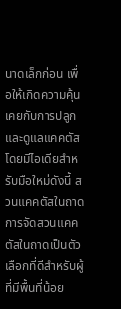นาดเล็กก่อน เพื่อให้เกิดความคุ้นเคยกับการปลูกและดูแลแคคตัส โดยมีไอเดียสำหรับมือใหม่ดังนี้ สวนแคคตัสในถาด การจัดสวนแคคตัสในถาดเป็นตัวเลือกที่ดีสำหรับผู้ที่มีพื้นที่น้อย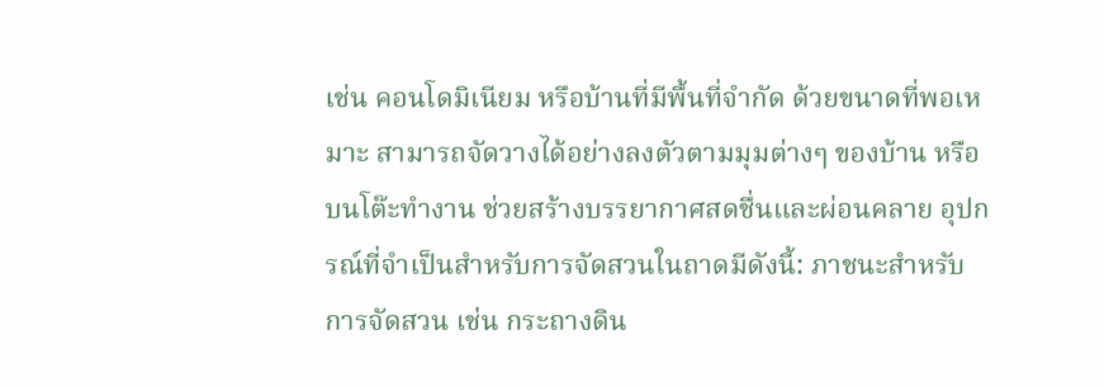เช่น คอนโดมิเนียม หรือบ้านที่มีพื้นที่จำกัด ด้วยขนาดที่พอเหมาะ สามารถจัดวางได้อย่างลงตัวตามมุมต่างๆ ของบ้าน หรือบนโต๊ะทำงาน ช่วยสร้างบรรยากาศสดชื่นและผ่อนคลาย อุปกรณ์ที่จำเป็นสำหรับการจัดสวนในถาดมีดังนี้: ภาชนะสำหรับการจัดสวน เช่น กระถางดิน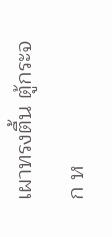เผาทรงตื้น ตู้กระจก ห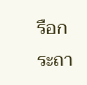รือกระถา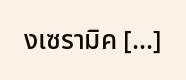งเซรามิค [...]